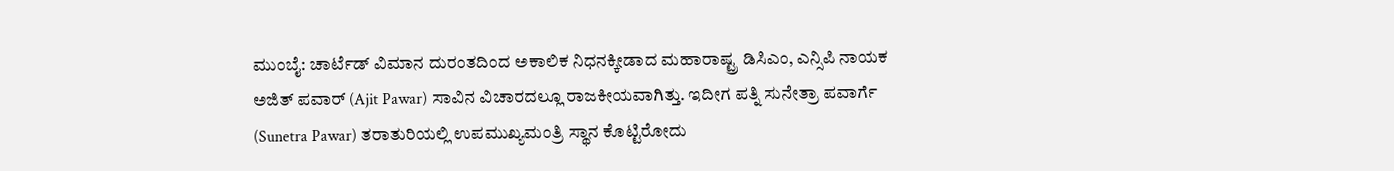ಮುಂಬೈ: ಚಾರ್ಟೆಡ್ ವಿಮಾನ ದುರಂತದಿಂದ ಅಕಾಲಿಕ ನಿಧನಕ್ಕೀಡಾದ ಮಹಾರಾಷ್ಟ್ರ ಡಿಸಿಎಂ, ಎನ್ಸಿಪಿ ನಾಯಕ ಅಜಿತ್ ಪವಾರ್ (Ajit Pawar) ಸಾವಿನ ವಿಚಾರದಲ್ಲೂ ರಾಜಕೀಯವಾಗಿತ್ತು. ಇದೀಗ ಪತ್ನಿ ಸುನೇತ್ರಾ ಪವಾರ್ಗೆ (Sunetra Pawar) ತರಾತುರಿಯಲ್ಲಿ ಉಪಮುಖ್ಯಮಂತ್ರಿ ಸ್ಥಾನ ಕೊಟ್ಟಿರೋದು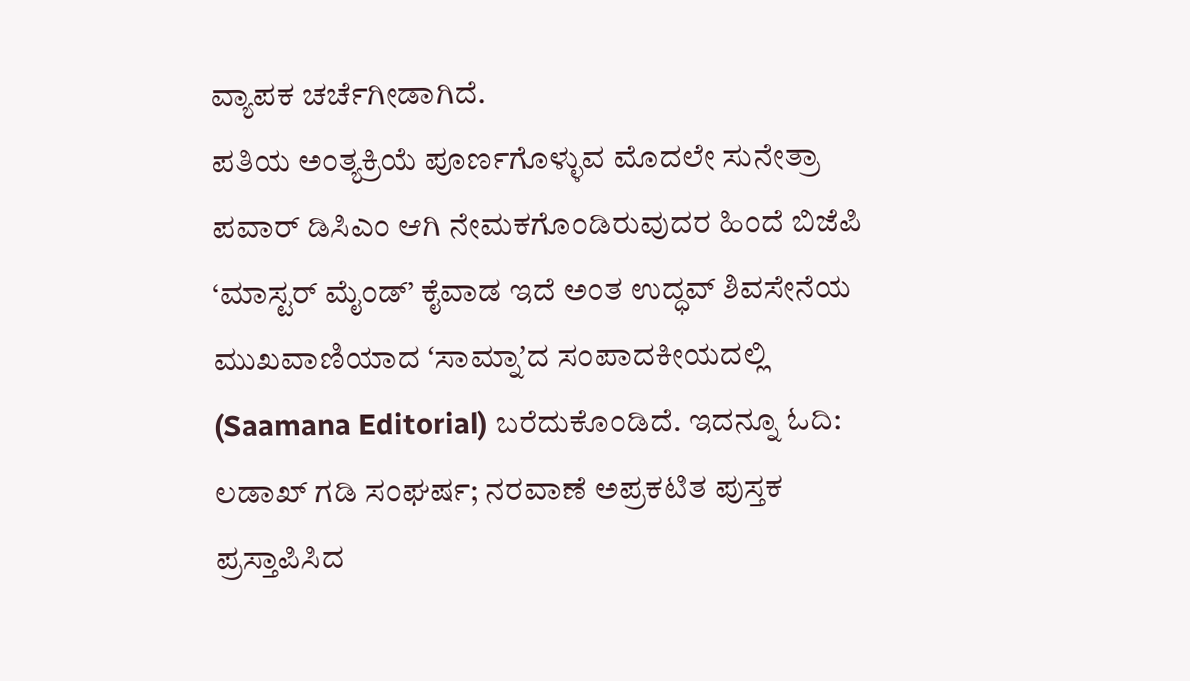ವ್ಯಾಪಕ ಚರ್ಚೆಗೀಡಾಗಿದೆ.
ಪತಿಯ ಅಂತ್ಯಕ್ರಿಯೆ ಪೂರ್ಣಗೊಳ್ಳುವ ಮೊದಲೇ ಸುನೇತ್ರಾ ಪವಾರ್ ಡಿಸಿಎಂ ಆಗಿ ನೇಮಕಗೊಂಡಿರುವುದರ ಹಿಂದೆ ಬಿಜೆಪಿ ‘ಮಾಸ್ಟರ್ ಮೈಂಡ್’ ಕೈವಾಡ ಇದೆ ಅಂತ ಉದ್ಧವ್ ಶಿವಸೇನೆಯ ಮುಖವಾಣಿಯಾದ ʻಸಾಮ್ನಾʼದ ಸಂಪಾದಕೀಯದಲ್ಲಿ (Saamana Editorial) ಬರೆದುಕೊಂಡಿದೆ. ಇದನ್ನೂ ಓದಿ: ಲಡಾಖ್ ಗಡಿ ಸಂಘರ್ಷ; ನರವಾಣೆ ಅಪ್ರಕಟಿತ ಪುಸ್ತಕ ಪ್ರಸ್ತಾಪಿಸಿದ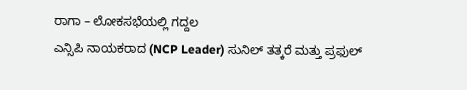ರಾಗಾ – ಲೋಕಸಭೆಯಲ್ಲಿ ಗದ್ದಲ
ಎನ್ಸಿಪಿ ನಾಯಕರಾದ (NCP Leader) ಸುನಿಲ್ ತತ್ಕರೆ ಮತ್ತು ಪ್ರಫುಲ್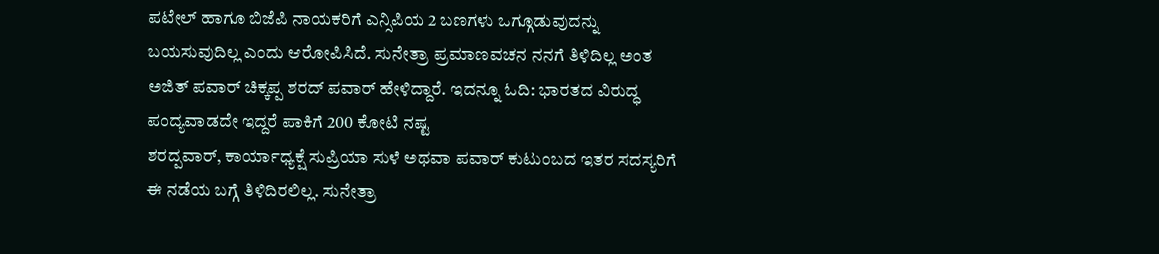ಪಟೇಲ್ ಹಾಗೂ ಬಿಜೆಪಿ ನಾಯಕರಿಗೆ ಎನ್ಸಿಪಿಯ 2 ಬಣಗಳು ಒಗ್ಗೂಡುವುದನ್ನು ಬಯಸುವುದಿಲ್ಲ ಎಂದು ಆರೋಪಿಸಿದೆ. ಸುನೇತ್ರಾ ಪ್ರಮಾಣವಚನ ನನಗೆ ತಿಳಿದಿಲ್ಲ ಅಂತ ಅಜಿತ್ ಪವಾರ್ ಚಿಕ್ಕಪ್ಪ ಶರದ್ ಪವಾರ್ ಹೇಳಿದ್ದಾರೆ. ಇದನ್ನೂ ಓದಿ: ಭಾರತದ ವಿರುದ್ಧ ಪಂದ್ಯವಾಡದೇ ಇದ್ದರೆ ಪಾಕಿಗೆ 200 ಕೋಟಿ ನಷ್ಟ
ಶರದ್ಪವಾರ್, ಕಾರ್ಯಾಧ್ಯಕ್ಷೆ ಸುಪ್ರಿಯಾ ಸುಳೆ ಅಥವಾ ಪವಾರ್ ಕುಟುಂಬದ ಇತರ ಸದಸ್ಯರಿಗೆ ಈ ನಡೆಯ ಬಗ್ಗೆ ತಿಳಿದಿರಲಿಲ್ಲ. ಸುನೇತ್ರಾ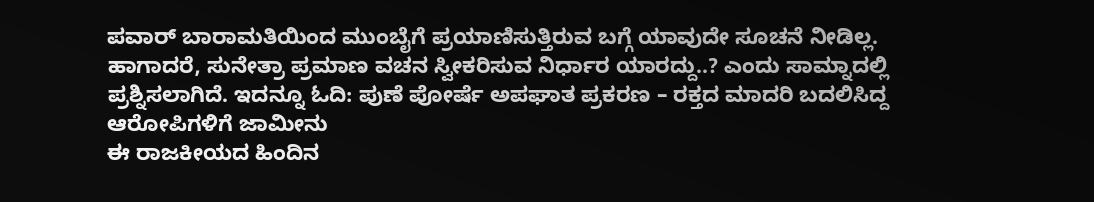ಪವಾರ್ ಬಾರಾಮತಿಯಿಂದ ಮುಂಬೈಗೆ ಪ್ರಯಾಣಿಸುತ್ತಿರುವ ಬಗ್ಗೆ ಯಾವುದೇ ಸೂಚನೆ ನೀಡಿಲ್ಲ. ಹಾಗಾದರೆ, ಸುನೇತ್ರಾ ಪ್ರಮಾಣ ವಚನ ಸ್ವೀಕರಿಸುವ ನಿರ್ಧಾರ ಯಾರದ್ದು..? ಎಂದು ಸಾಮ್ನಾದಲ್ಲಿ ಪ್ರಶ್ನಿಸಲಾಗಿದೆ. ಇದನ್ನೂ ಓದಿ: ಪುಣೆ ಪೋರ್ಷೆ ಅಪಘಾತ ಪ್ರಕರಣ – ರಕ್ತದ ಮಾದರಿ ಬದಲಿಸಿದ್ದ ಆರೋಪಿಗಳಿಗೆ ಜಾಮೀನು
ಈ ರಾಜಕೀಯದ ಹಿಂದಿನ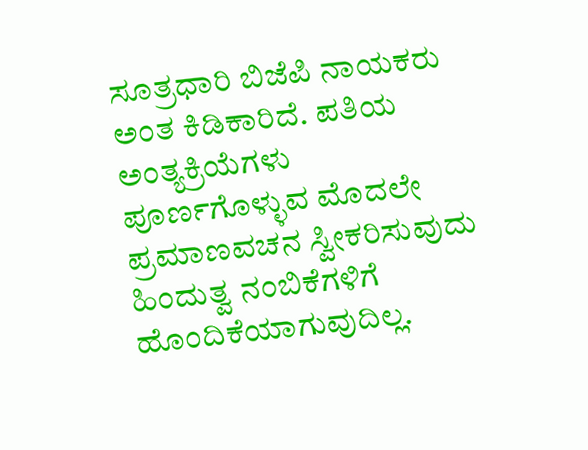ಸೂತ್ರಧಾರಿ ಬಿಜೆಪಿ ನಾಯಕರು ಅಂತ ಕಿಡಿಕಾರಿದೆ. ಪತಿಯ ಅಂತ್ಯಕ್ರಿಯೆಗಳು ಪೂರ್ಣಗೊಳ್ಳುವ ಮೊದಲೇ ಪ್ರಮಾಣವಚನ ಸ್ವೀಕರಿಸುವುದು ಹಿಂದುತ್ವ ನಂಬಿಕೆಗಳಿಗೆ ಹೊಂದಿಕೆಯಾಗುವುದಿಲ್ಲ.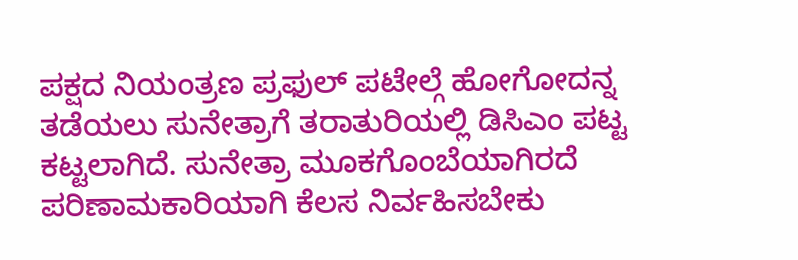ಪಕ್ಷದ ನಿಯಂತ್ರಣ ಪ್ರಫುಲ್ ಪಟೇಲ್ಗೆ ಹೋಗೋದನ್ನ ತಡೆಯಲು ಸುನೇತ್ರಾಗೆ ತರಾತುರಿಯಲ್ಲಿ ಡಿಸಿಎಂ ಪಟ್ಟ ಕಟ್ಟಲಾಗಿದೆ. ಸುನೇತ್ರಾ ಮೂಕಗೊಂಬೆಯಾಗಿರದೆ ಪರಿಣಾಮಕಾರಿಯಾಗಿ ಕೆಲಸ ನಿರ್ವಹಿಸಬೇಕು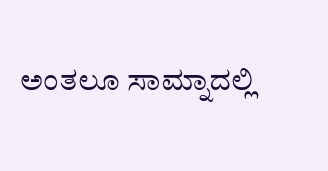ಅಂತಲೂ ಸಾಮ್ನಾದಲ್ಲಿ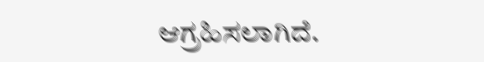ಆಗ್ರಹಿಸಲಾಗಿದೆ.